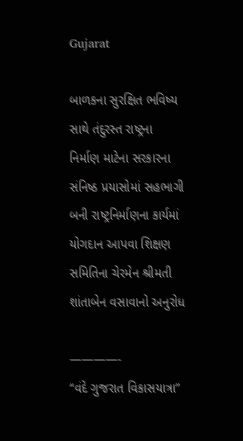Gujarat

બાળકના સુરક્ષિત ભવિષ્ય સાથે તંદુરસ્ત રાષ્ટ્રના નિર્માણ માટેના સરકારના સંનિષ્ઠ પ્રયાસોમાં સહભાગી બની રાષ્ટ્રનિર્માણના કાર્યમાં યોગદાન આપવા શિક્ષણ સમિતિના ચેરમેન શ્રીમતી શાંતાબેન વસાવાનો અનુરોધ

————-
“વંદે ગુજરાત વિકાસયાત્રા”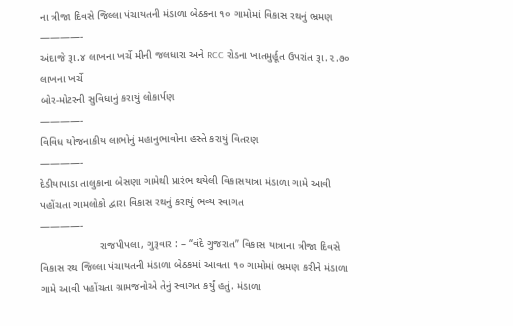ના ત્રીજા દિવસે જિલ્લા પંચાયતની મંડાળા બેઠકના ૧૦ ગામોમાં વિકાસ રથનું ભ્રમણ
————-
અંદાજે રૂા.૪ લાખના ખર્ચે મીની જલધારા અને RCC રોડના ખાતમુર્હૂત ઉપરાંત રૂા.૨.૭૦ લાખના ખર્ચે
બોર-મોટરની સુવિધાનું કરાયું લોકાર્પણ
————-
વિવિધ યોજનાકીય લાભોનું મહાનુભાવોના હસ્તે કરાયું વિતરણ
————-
દેડીયાપાડા તાલુકાના બેસણા ગામેથી પ્રારંભ થયેલી વિકાસયાત્રા મંડાળા ગામે આવી પહોંચતા ગામલોકો દ્વારા વિકાસ રથનું કરાયું ભવ્ય સ્વાગત
————-
                    રાજપીપલા, ગુરૂવાર : – “વંદે ગુજરાત” વિકાસ યાત્રાના ત્રીજા દિવસે વિકાસ રથ જિલ્લા પંચાયતની મંડાળા બેઠકમાં આવતા ૧૦ ગામોમાં ભ્રમણ કરીને મંડાળા ગામે આવી પહોંચતા ગ્રામજનોએ તેનું સ્વાગત કર્યું હતું. મંડાળા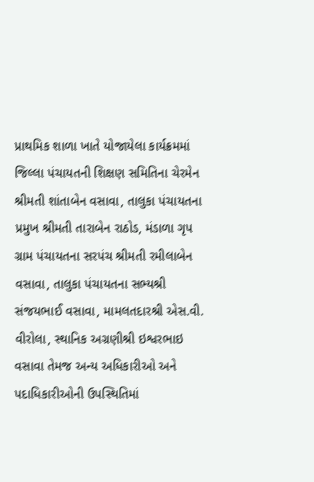પ્રાથમિક શાળા ખાતે યોજાયેલા કાર્યક્રમમાં જિલ્લા પંચાયતની શિક્ષણ સમિતિના ચેરમેન શ્રીમતી શાંતાબેન વસાવા, તાલુકા પંચાયતના પ્રમુખ શ્રીમતી તારાબેન રાઠોડ, મંડાળા ગૃપ ગ્રામ પંચાયતના સરપંચ શ્રીમતી રમીલાબેન વસાવા, તાલુકા પંચાયતના સભ્યશ્રી સંજયભાઈ વસાવા, મામલતદારશ્રી એસ.વી. વીરોલા, સ્થાનિક અગ્રણીશ્રી ઇશ્વરભાઇ વસાવા તેમજ અન્ય અધિકારીઓ અને પદાધિકારીઓની ઉપસ્થિતિમાં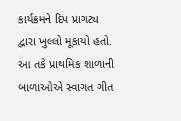કાર્યક્રમને દિપ પ્રાગટ્ય દ્વારા ખુલ્લો મૂકાયો હતો. આ તકે પ્રાથમિક શાળાની બાળાઓએ સ્વાગત ગીત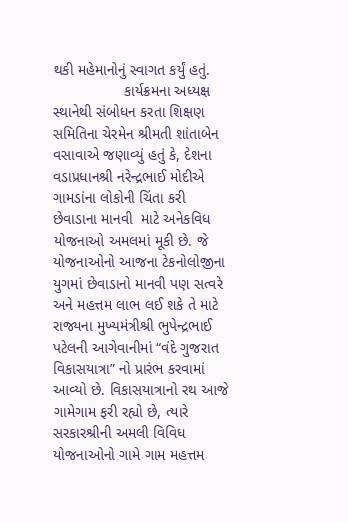થકી મહેમાનોનું સ્વાગત કર્યું હતું.
                 કાર્યક્રમના અધ્યક્ષ સ્થાનેથી સંબોધન કરતા શિક્ષણ સમિતિના ચેરમેન શ્રીમતી શાંતાબેન વસાવાએ જણાવ્યું હતું કે, દેશના વડાપ્રધાનશ્રી નરેન્દ્રભાઈ મોદીએ ગામડાંના લોકોની ચિંતા કરી છેવાડાના માનવી  માટે અનેકવિધ યોજનાઓ અમલમાં મૂકી છે. જે યોજનાઓનો આજના ટેકનોલોજીના યુગમાં છેવાડાનો માનવી પણ સત્વરે અને મહત્તમ લાભ લઈ શકે તે માટે રાજ્યના મુખ્યમંત્રીશ્રી ભુપેન્દ્રભાઈ પટેલની આગેવાનીમાં “વંદે ગુજરાત વિકાસયાત્રા” નો પ્રારંભ કરવામાં આવ્યો છે. વિકાસયાત્રાનો રથ આજે ગામેગામ ફરી રહ્યો છે, ત્યારે  સરકારશ્રીની અમલી વિવિધ યોજનાઓનો ગામે ગામ મહત્તમ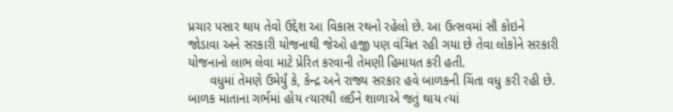પ્રચાર પસાર થાય તેવો ઉદ્દેશ આ વિકાસ રથનો રહેલો છે. આ ઉત્સવમાં સૌ કોઇને જોડાવા અને સરકારી યોજનાથી જેઓ હજી પણ વંચિત રહી ગયા છે તેવા લોકોને સરકારી યોજનાનો લાભ લેવા માટે પ્રેરિત કરવાની તેમણી હિમાયત કરી હતી.
      વધુમાં તેમણે ઉમેર્યું કે, કેન્દ્ર અને રાજ્ય સરકાર હવે બાળકની ચિંતા વધુ કરી રહી છે. બાળક માતાના ગર્ભમાં હોય ત્યારથી લઈને શાળાએ જતું થાય ત્યાં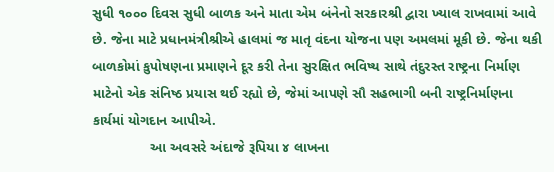સુધી ૧૦૦૦ દિવસ સુધી બાળક અને માતા એમ બંનેનો સરકારશ્રી દ્વારા ખ્યાલ રાખવામાં આવે છે. જેના માટે પ્રધાનમંત્રીશ્રીએ હાલમાં જ માતૃ વંદના યોજના પણ અમલમાં મૂકી છે. જેના થકી બાળકોમાં કુપોષણના પ્રમાણને દૂર કરી તેના સુરક્ષિત ભવિષ્ય સાથે તંદુરસ્ત રાષ્ટ્રના નિર્માણ માટેનો એક સંનિષ્ઠ પ્રયાસ થઈ રહ્યો છે, જેમાં આપણે સૌ સહભાગી બની રાષ્ટ્રનિર્માણના કાર્યમાં યોગદાન આપીએ.
               આ અવસરે અંદાજે રૂપિયા ૪ લાખના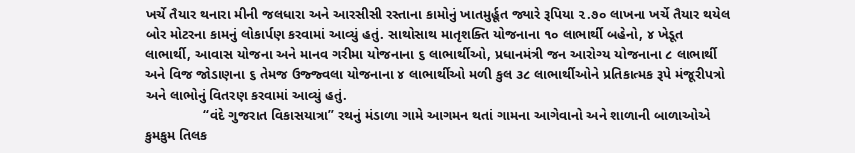ખર્ચે તૈયાર થનારા મીની જલધારા અને આરસીસી રસ્તાના કામોનું ખાતમુર્હૂત જ્યારે રૂપિયા ૨.૭૦ લાખના ખર્ચે તૈયાર થયેલ બોર મોટરના કામનું લોકાર્પણ કરવામાં આવ્યું હતું. સાથોસાથ માતૃશક્તિ યોજનાના ૧૦ લાભાર્થી બહેનો, ૪ ખેડૂત લાભાર્થી, આવાસ યોજના અને માનવ ગરીમા યોજનાના ૬ લાભાર્થીઓ, પ્રધાનમંત્રી જન આરોગ્ય યોજનાના ૮ લાભાર્થી અને વિજ જોડાણના ૬ તેમજ ઉજ્જ્વલા યોજનાના ૪ લાભાર્થીઓ મળી કુલ ૩૮ લાભાર્થીઓને પ્રતિકાત્મક રૂપે મંજૂરીપત્રો અને લાભોનું વિતરણ કરવામાં આવ્યું હતું.
               “વંદે ગુજરાત વિકાસયાત્રા” રથનું મંડાળા ગામે આગમન થતાં ગામના આગેવાનો અને શાળાની બાળાઓએ કુમકુમ તિલક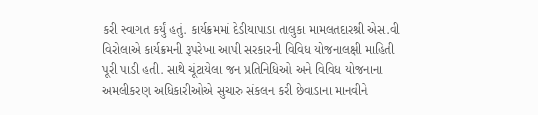કરી સ્વાગત કર્યું હતું. કાર્યક્રમમાં દેડીયાપાડા તાલુકા મામલતદારશ્રી એસ.વી વિરોલાએ કાર્યક્રમની રૂપરેખા આપી સરકારની વિવિધ યોજનાલક્ષી માહિતી પૂરી પાડી હતી. સાથે ચૂંટાયેલા જન પ્રતિનિધિઓ અને વિવિધ યોજનાના અમલીકરણ અધિકારીઓએ સુચારુ સંકલન કરી છેવાડાના માનવીને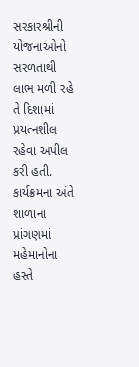સરકારશ્રીની યોજનાઓનો સરળતાથી લાભ મળી રહે તે દિશામાં પ્રયત્નશીલ રહેવા અપીલ કરી હતી. કાર્યક્રમના અંતે શાળાના પ્રાંગણમાં મહેમાનોના હસ્તે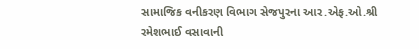સામાજિક વનીકરણ વિભાગ સેજપુરના આર.એફ.ઓ.શ્રી રમેશભાઈ વસાવાની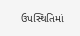ઉપસ્થિતિમાં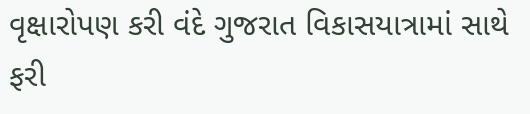વૃક્ષારોપણ કરી વંદે ગુજરાત વિકાસયાત્રામાં સાથે ફરી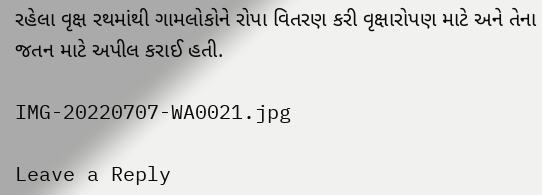રહેલા વૃક્ષ રથમાંથી ગામલોકોને રોપા વિતરણ કરી વૃક્ષારોપણ માટે અને તેના જતન માટે અપીલ કરાઈ હતી.

IMG-20220707-WA0021.jpg

Leave a Reply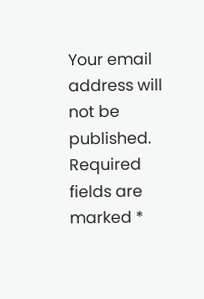Your email address will not be published. Required fields are marked *